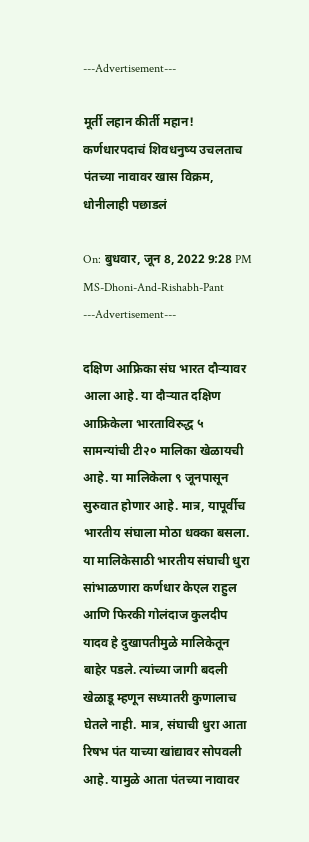---Advertisement---

मूर्ती लहान कीर्ती महान! कर्णधारपदाचं शिवधनुष्य उचलताच पंतच्या नावावर खास विक्रम, धोनीलाही पछाडलं

On: बुधवार, जून 8, 2022 9:28 PM
MS-Dhoni-And-Rishabh-Pant
---Advertisement---

दक्षिण आफ्रिका संघ भारत दौऱ्यावर आला आहे. या दौऱ्यात दक्षिण आफ्रिकेला भारताविरुद्ध ५ सामन्यांची टी२० मालिका खेळायची आहे. या मालिकेला ९ जूनपासून सुरुवात होणार आहे. मात्र, यापूर्वीच भारतीय संघाला मोठा धक्का बसला. या मालिकेसाठी भारतीय संघाची धुरा सांभाळणारा कर्णधार केएल राहुल आणि फिरकी गोलंदाज कुलदीप यादव हे दुखापतीमुळे मालिकेतून बाहेर पडले. त्यांच्या जागी बदली खेळाडू म्हणून सध्यातरी कुणालाच घेतले नाही. मात्र, संघाची धुरा आता रिषभ पंत याच्या खांद्यावर सोपवली आहे. यामुळे आता पंतच्या नावावर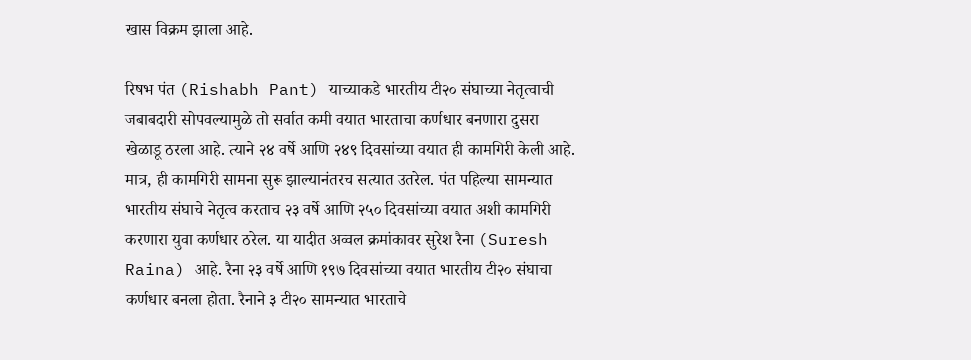खास विक्रम झाला आहे.

रिषभ पंत (Rishabh Pant) याच्याकडे भारतीय टी२० संघाच्या नेतृत्वाची जबाबदारी सोपवल्यामुळे तो सर्वात कमी वयात भारताचा कर्णधार बनणारा दुसरा खेळाडू ठरला आहे. त्याने २४ वर्षे आणि २४९ दिवसांच्या वयात ही कामगिरी केली आहे. मात्र, ही कामगिरी सामना सुरू झाल्यानंतरच सत्यात उतरेल. पंत पहिल्या सामन्यात भारतीय संघाचे नेतृत्व करताच २३ वर्षे आणि २५० दिवसांच्या वयात अशी कामगिरी करणारा युवा कर्णधार ठरेल. या यादीत अव्वल क्रमांकावर सुरेश रैना (Suresh Raina) आहे. रैना २३ वर्षे आणि १९७ दिवसांच्या वयात भारतीय टी२० संघाचा कर्णधार बनला होता. रैनाने ३ टी२० सामन्यात भारताचे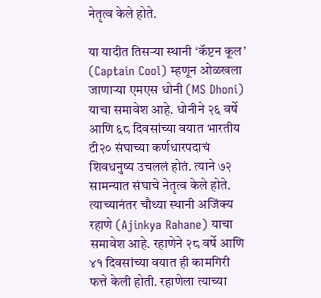नेतृत्व केले होते.

या यादीत तिसऱ्या स्थानी ‘कॅप्टन कूल’ (Captain Cool) म्हणून ओळखला जाणाऱ्या एमएस धोनी (MS Dhoni) याचा समावेश आहे. धोनीने २६ वर्षे आणि ६८ दिवसांच्या वयात भारतीय टी२० संघाच्या कर्णधारपदाचं शिवधनुष्य उचललं होतं. त्याने ७२ सामन्यात संघाचे नेतृत्व केले होते. त्याच्यानंतर चौथ्या स्थानी अजिंक्य रहाणे (Ajinkya Rahane) याचा समावेश आहे. रहाणेने २८ वर्षे आणि ४१ दिवसांच्या वयात ही कामगिरी फत्ते केली होती. रहाणेला त्याच्या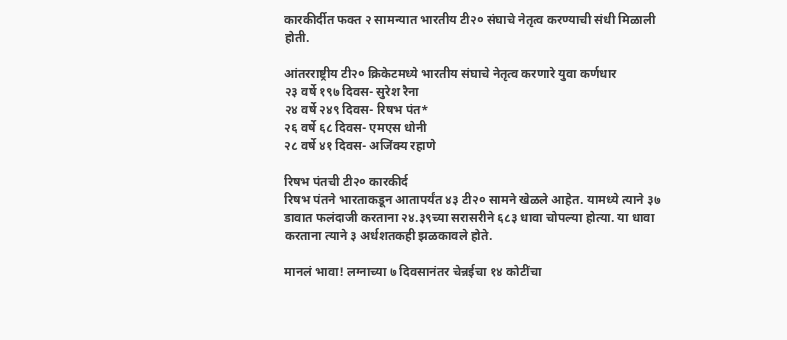कारकीर्दीत फक्त २ सामन्यात भारतीय टी२० संघाचे नेतृत्व करण्याची संधी मिळाली होती.

आंतरराष्ट्रीय टी२० क्रिकेटमध्ये भारतीय संघाचे नेतृत्व करणारे युवा कर्णधार
२३ वर्षे १९७ दिवस- सुरेश रैना
२४ वर्षे २४९ दिवस- रिषभ पंत*
२६ वर्षे ६८ दिवस- एमएस धोनी
२८ वर्षे ४१ दिवस- अजिंक्य रहाणे

रिषभ पंतची टी२० कारकीर्द
रिषभ पंतने भारताकडून आतापर्यंत ४३ टी२० सामने खेळले आहेत. यामध्ये त्याने ३७ डावात फलंदाजी करताना २४.३९च्या सरासरीने ६८३ धावा चोपल्या होत्या. या धावा करताना त्याने ३ अर्धशतकही झळकावले होते.

मानलं भावा! लग्नाच्या ७ दिवसानंतर चेन्नईचा १४ कोटींचा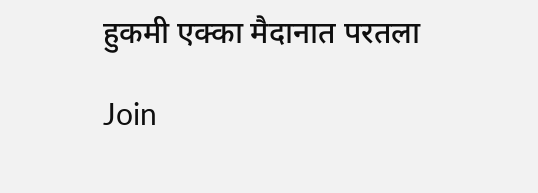हुकमी एक्का मैदानात परतला

Join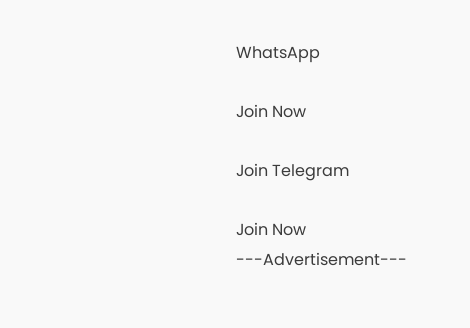WhatsApp

Join Now

Join Telegram

Join Now
---Advertisement---